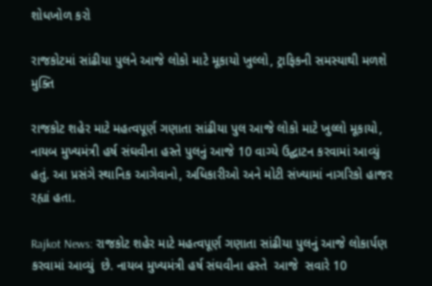શોધખોળ કરો

રાજકોટમાં સાંઢીયા પુલને આજે લોકો માટે મૂકાયો ખુલ્લો, ટ્રાફિકની સમસ્યાથી મળશે મુક્તિ

રાજકોટ શહેર માટે મહત્વપૂર્ણ ગણાતા સાંઢીયા પુલ આજે લોકો માટે ખુલ્લો મૂકાયો, નાયબ મુખ્યમંત્રી હર્ષ સંઘવીના હસ્તે પુલનું આજે 10 વાગ્યે ઉદ્ઘાટન કરવામાં આવ્યું હતું. આ પ્રસંગે સ્થાનિક આગેવાનો, અધિકારીઓ અને મોટી સંખ્યામાં નાગરિકો હાજર રહ્યાં હતા.

Rajkot News: રાજકોટ શહેર માટે મહત્વપૂર્ણ ગણાતા સાંઢીયા પુલનું આજે લોકાર્પણ કરવામાં આવ્યું  છે. નાયબ મુખ્યમંત્રી હર્ષ સંઘવીના હસ્તે  આજે  સવારે 10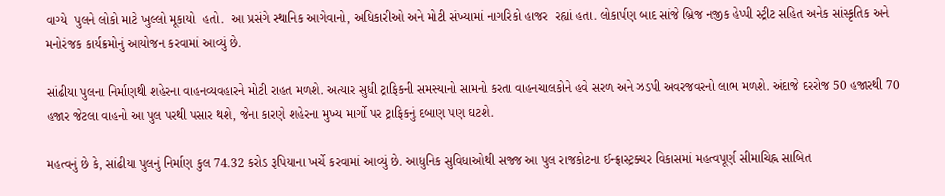વાગ્યે  પુલને લોકો માટે ખુલ્લો મૂકાયો  હતો.  આ પ્રસંગે સ્થાનિક આગેવાનો, અધિકારીઓ અને મોટી સંખ્યામાં નાગરિકો હાજર  રહ્યાં હતા. લોકાર્પણ બાદ સાંજે બ્રિજ નજીક હેપ્પી સ્ટ્રીટ સહિત અનેક સાંસ્કૃતિક અને મનોરંજક કાર્યક્રમોનું આયોજન કરવામાં આવ્યું છે.

સાંઢીયા પુલના નિર્માણથી શહેરના વાહનવ્યવહારને મોટી રાહત મળશે. અત્યાર સુધી ટ્રાફિકની સમસ્યાનો સામનો કરતા વાહનચાલકોને હવે સરળ અને ઝડપી અવરજવરનો લાભ મળશે. અંદાજે દરરોજ 50 હજારથી 70 હજાર જેટલા વાહનો આ પુલ પરથી પસાર થશે, જેના કારણે શહેરના મુખ્ય માર્ગો પર ટ્રાફિકનું દબાણ પણ ઘટશે.

મહત્વનું છે કે, સાંઢીયા પુલનું નિર્માણ કુલ 74.32 કરોડ રૂપિયાના ખર્ચે કરવામાં આવ્યું છે. આધુનિક સુવિધાઓથી સજ્જ આ પુલ રાજકોટના ઈન્ફ્રાસ્ટ્રક્ચર વિકાસમાં મહત્વપૂર્ણ સીમાચિહ્ન સાબિત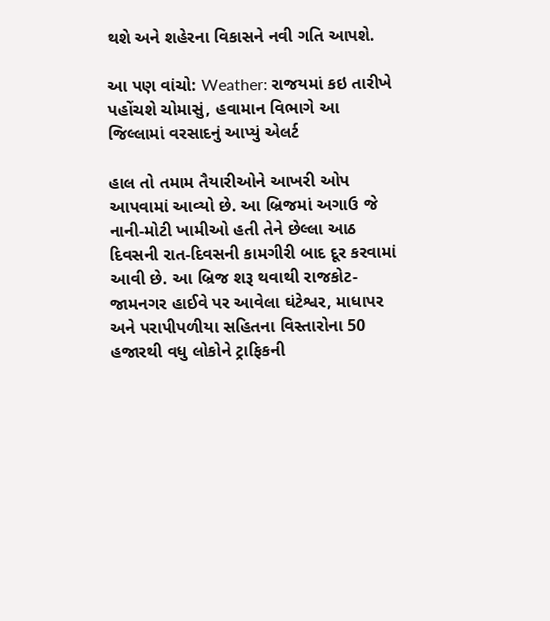થશે અને શહેરના વિકાસને નવી ગતિ આપશે.

આ પણ વાંચો: Weather: રાજયમાં કઇ તારીખે પહોંચશે ચોમાસું, હવામાન વિભાગે આ જિલ્લામાં વરસાદનું આપ્યું એલર્ટ

હાલ તો તમામ તૈયારીઓને આખરી ઓપ આપવામાં આવ્યો છે. આ બ્રિજમાં અગાઉ જે નાની-મોટી ખામીઓ હતી તેને છેલ્લા આઠ દિવસની રાત-દિવસની કામગીરી બાદ દૂર કરવામાં આવી છે. આ બ્રિજ શરૂ થવાથી રાજકોટ-જામનગર હાઈવે પર આવેલા ઘંટેશ્વર, માધાપર અને પરાપીપળીયા સહિતના વિસ્તારોના 50 હજારથી વધુ લોકોને ટ્રાફિકની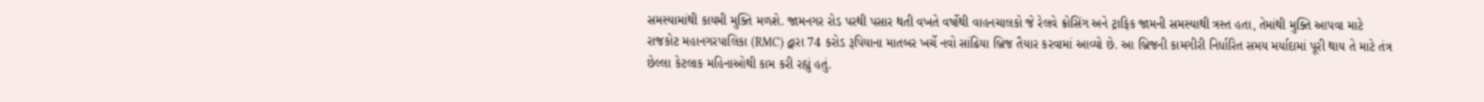સમસ્યામાંથી કાયમી મુક્તિ મળશે. જામનગર રોડ પરથી પસાર થતી વખતે વર્ષોથી વાહનચાલકો જે રેલવે ક્રોસિંગ અને ટ્રાફિક જામની સમસ્યાથી ત્રસ્ત હતા, તેમાંથી મુક્તિ આપવા માટે રાજકોટ મહાનગરપાલિકા (RMC) દ્વારા 74 કરોડ રૂપિયાના માતબર ખર્ચે નવો સાંઢિયા બ્રિજ તૈયાર કરવામાં આવ્યો છે. આ બ્રિજની કામગીરી નિર્ધારિત સમય મર્યાદામાં પૂરી થાય તે માટે તંત્ર છેલ્લા કેટલાક મહિનાઓથી કામ કરી રહ્યું હતું.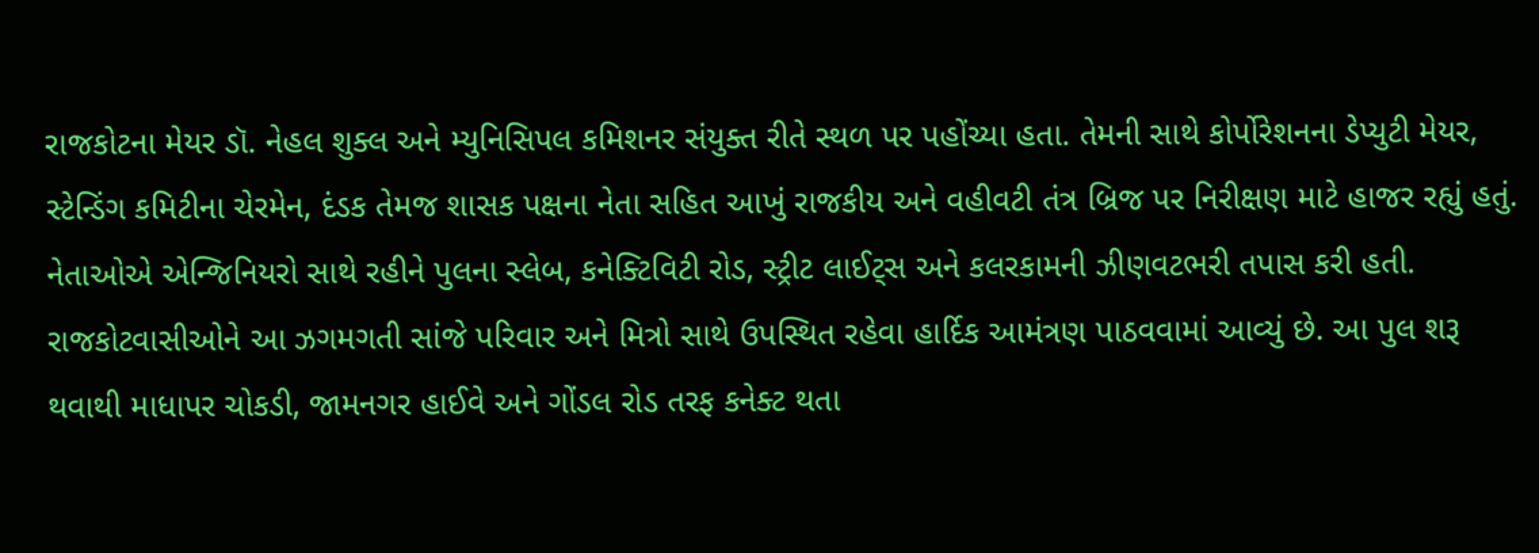રાજકોટના મેયર ડૉ. નેહલ શુક્લ અને મ્યુનિસિપલ કમિશનર સંયુક્ત રીતે સ્થળ પર પહોંચ્યા હતા. તેમની સાથે કોર્પોરેશનના ડેપ્યુટી મેયર, સ્ટેન્ડિંગ કમિટીના ચેરમેન, દંડક તેમજ શાસક પક્ષના નેતા સહિત આખું રાજકીય અને વહીવટી તંત્ર બ્રિજ પર નિરીક્ષણ માટે હાજર રહ્યું હતું. નેતાઓએ એન્જિનિયરો સાથે રહીને પુલના સ્લેબ, કનેક્ટિવિટી રોડ, સ્ટ્રીટ લાઈટ્સ અને કલરકામની ઝીણવટભરી તપાસ કરી હતી. રાજકોટવાસીઓને આ ઝગમગતી સાંજે પરિવાર અને મિત્રો સાથે ઉપસ્થિત રહેવા હાર્દિક આમંત્રણ પાઠવવામાં આવ્યું છે. આ પુલ શરૂ થવાથી માધાપર ચોકડી, જામનગર હાઈવે અને ગોંડલ રોડ તરફ કનેક્ટ થતા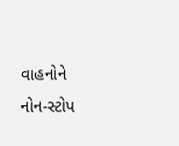વાહનોને નોન-સ્ટોપ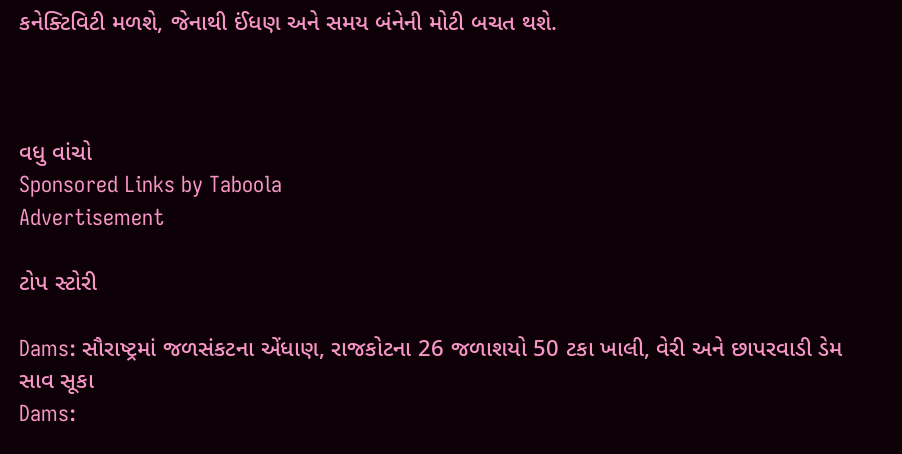કનેક્ટિવિટી મળશે, જેનાથી ઈંધણ અને સમય બંનેની મોટી બચત થશે.



વધુ વાંચો
Sponsored Links by Taboola
Advertisement

ટોપ સ્ટોરી

Dams: સૌરાષ્ટ્રમાં જળસંકટના એંધાણ, રાજકોટના 26 જળાશયો 50 ટકા ખાલી, વેરી અને છાપરવાડી ડેમ સાવ સૂકા
Dams: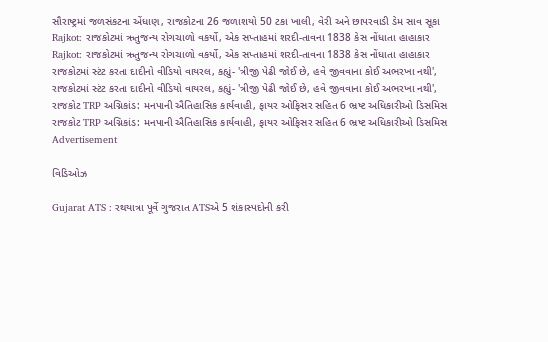સૌરાષ્ટ્રમાં જળસંકટના એંધાણ, રાજકોટના 26 જળાશયો 50 ટકા ખાલી, વેરી અને છાપરવાડી ડેમ સાવ સૂકા
Rajkot: રાજકોટમાં ઋતુજન્ય રોગચાળો વકર્યો, એક સપ્તાહમાં શરદી-તાવના 1838 કેસ નોંધાતા હાહાકાર
Rajkot: રાજકોટમાં ઋતુજન્ય રોગચાળો વકર્યો, એક સપ્તાહમાં શરદી-તાવના 1838 કેસ નોંધાતા હાહાકાર
રાજકોટમાં સ્ટંટ કરતા દાદીનો વીડિયો વાયરલ, કહ્યું- 'ત્રીજી પેઢી જોઈ છે, હવે જીવવાના કોઈ અભરખા નથી',
રાજકોટમાં સ્ટંટ કરતા દાદીનો વીડિયો વાયરલ, કહ્યું- 'ત્રીજી પેઢી જોઈ છે, હવે જીવવાના કોઈ અભરખા નથી',
રાજકોટ TRP અગ્નિકાંડ: મનપાની ઐતિહાસિક કાર્યવાહી, ફાયર ઓફિસર સહિત 6 ભ્રષ્ટ અધિકારીઓ ડિસમિસ
રાજકોટ TRP અગ્નિકાંડ: મનપાની ઐતિહાસિક કાર્યવાહી, ફાયર ઓફિસર સહિત 6 ભ્રષ્ટ અધિકારીઓ ડિસમિસ
Advertisement

વિડિઓઝ

Gujarat ATS : રથયાત્રા પૂર્વે ગુજરાત ATSએ 5 શંકાસ્પદોની કરી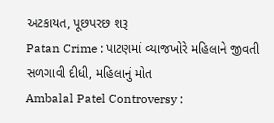અટકાયત, પૂછપરછ શરૂ
Patan Crime : પાટણમાં વ્યાજખોરે મહિલાને જીવતી સળગાવી દીધી, મહિલાનું મોત
Ambalal Patel Controversy :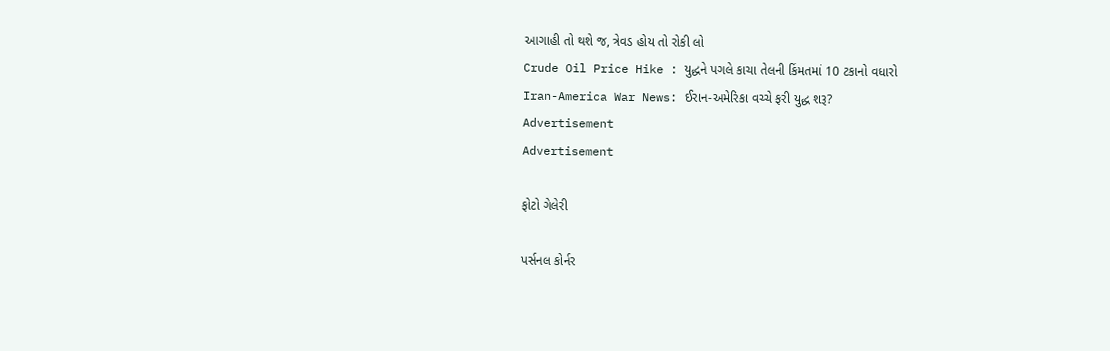આગાહી તો થશે જ, ત્રેવડ હોય તો રોકી લો
Crude Oil Price Hike : યુદ્ધને પગલે કાચા તેલની કિંમતમાં 10 ટકાનો વધારો
Iran-America War News: ઈરાન-અમેરિકા વચ્ચે ફરી યુદ્ધ શરૂ?
Advertisement
Advertisement

ફોટો ગેલેરી

પર્સનલ કોર્નર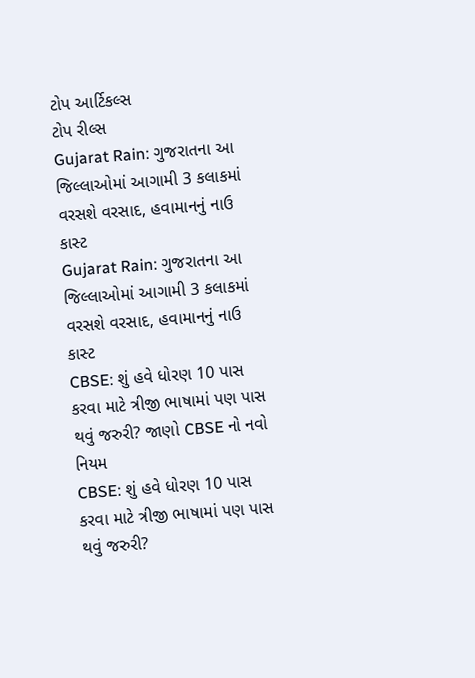ટોપ આર્ટિકલ્સ
ટોપ રીલ્સ
Gujarat Rain: ગુજરાતના આ જિલ્લાઓમાં આગામી 3 કલાકમાં વરસશે વરસાદ, હવામાનનું નાઉ કાસ્ટ
Gujarat Rain: ગુજરાતના આ જિલ્લાઓમાં આગામી 3 કલાકમાં વરસશે વરસાદ, હવામાનનું નાઉ કાસ્ટ
CBSE: શું હવે ધોરણ 10 પાસ કરવા માટે ત્રીજી ભાષામાં પણ પાસ થવું જરુરી? જાણો CBSE નો નવો નિયમ
CBSE: શું હવે ધોરણ 10 પાસ કરવા માટે ત્રીજી ભાષામાં પણ પાસ થવું જરુરી?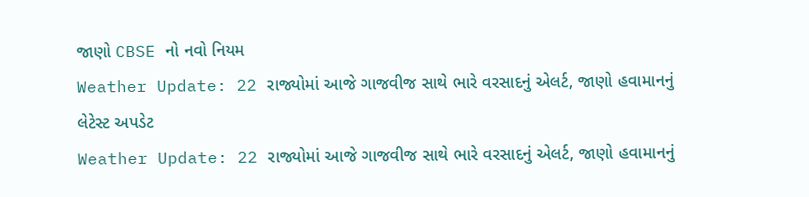જાણો CBSE નો નવો નિયમ
Weather Update: 22 રાજ્યોમાં આજે ગાજવીજ સાથે ભારે વરસાદનું એલર્ટ, જાણો હવામાનનું લેટેસ્ટ અપડેટ
Weather Update: 22 રાજ્યોમાં આજે ગાજવીજ સાથે ભારે વરસાદનું એલર્ટ, જાણો હવામાનનું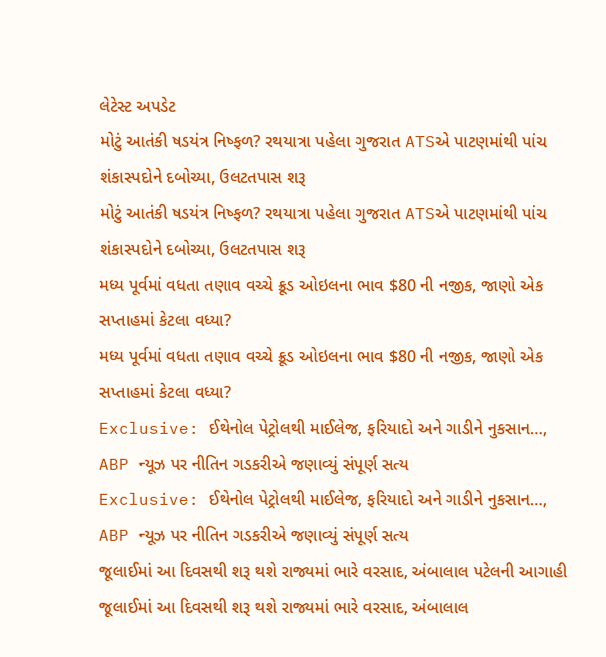લેટેસ્ટ અપડેટ
મોટું આતંકી ષડયંત્ર નિષ્ફળ? રથયાત્રા પહેલા ગુજરાત ATSએ પાટણમાંથી પાંચ શંકાસ્પદોને દબોચ્યા, ઉલટતપાસ શરૂ
મોટું આતંકી ષડયંત્ર નિષ્ફળ? રથયાત્રા પહેલા ગુજરાત ATSએ પાટણમાંથી પાંચ શંકાસ્પદોને દબોચ્યા, ઉલટતપાસ શરૂ
મધ્ય પૂર્વમાં વધતા તણાવ વચ્ચે ક્રૂડ ઓઇલના ભાવ $80 ની નજીક, જાણો એક સપ્તાહમાં કેટલા વધ્યા?
મધ્ય પૂર્વમાં વધતા તણાવ વચ્ચે ક્રૂડ ઓઇલના ભાવ $80 ની નજીક, જાણો એક સપ્તાહમાં કેટલા વધ્યા?
Exclusive: ઈથેનોલ પેટ્રોલથી માઈલેજ, ફરિયાદો અને ગાડીને નુકસાન…, ABP ન્યૂઝ પર નીતિન ગડકરીએ જણાવ્યું સંપૂર્ણ સત્ય
Exclusive: ઈથેનોલ પેટ્રોલથી માઈલેજ, ફરિયાદો અને ગાડીને નુકસાન…, ABP ન્યૂઝ પર નીતિન ગડકરીએ જણાવ્યું સંપૂર્ણ સત્ય
જૂલાઈમાં આ દિવસથી શરૂ થશે રાજ્યમાં ભારે વરસાદ, અંબાલાલ પટેલની આગાહી
જૂલાઈમાં આ દિવસથી શરૂ થશે રાજ્યમાં ભારે વરસાદ, અંબાલાલ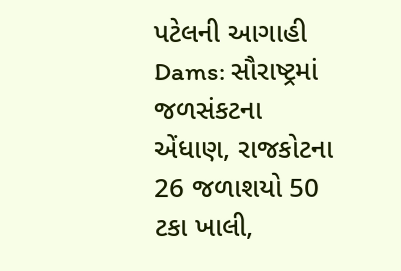પટેલની આગાહી
Dams: સૌરાષ્ટ્રમાં જળસંકટના એંધાણ, રાજકોટના 26 જળાશયો 50 ટકા ખાલી,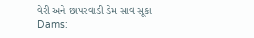વેરી અને છાપરવાડી ડેમ સાવ સૂકા
Dams: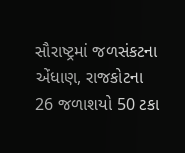સૌરાષ્ટ્રમાં જળસંકટના એંધાણ, રાજકોટના 26 જળાશયો 50 ટકા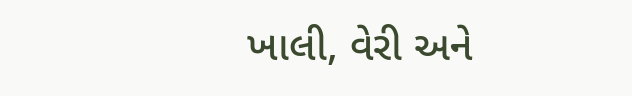ખાલી, વેરી અને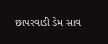છાપરવાડી ડેમ સાવ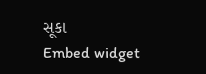સૂકા
Embed widget